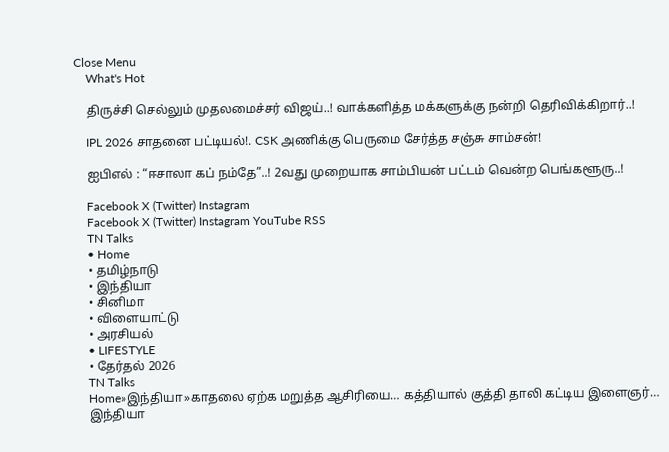Close Menu
    What's Hot

    திருச்சி செல்லும் முதலமைச்சர் விஜய்..! வாக்களித்த மக்களுக்கு நன்றி தெரிவிக்கிறார்..!

    IPL 2026 சாதனை பட்டியல்!. CSK அணிக்கு பெருமை சேர்த்த சஞ்சு சாம்சன்!

    ஐபிஎல் : “ஈசாலா கப் நம்தே”..! 2வது முறையாக சாம்பியன் பட்டம் வென்ற பெங்களூரு..!

    Facebook X (Twitter) Instagram
    Facebook X (Twitter) Instagram YouTube RSS
    TN Talks
    • Home
    • தமிழ்நாடு
    • இந்தியா
    • சினிமா
    • விளையாட்டு
    • அரசியல்
    • LIFESTYLE
    • தேர்தல் 2026
    TN Talks
    Home»இந்தியா»காதலை ஏற்க மறுத்த ஆசிரியை… கத்தியால் குத்தி தாலி கட்டிய இளைஞர்…
    இந்தியா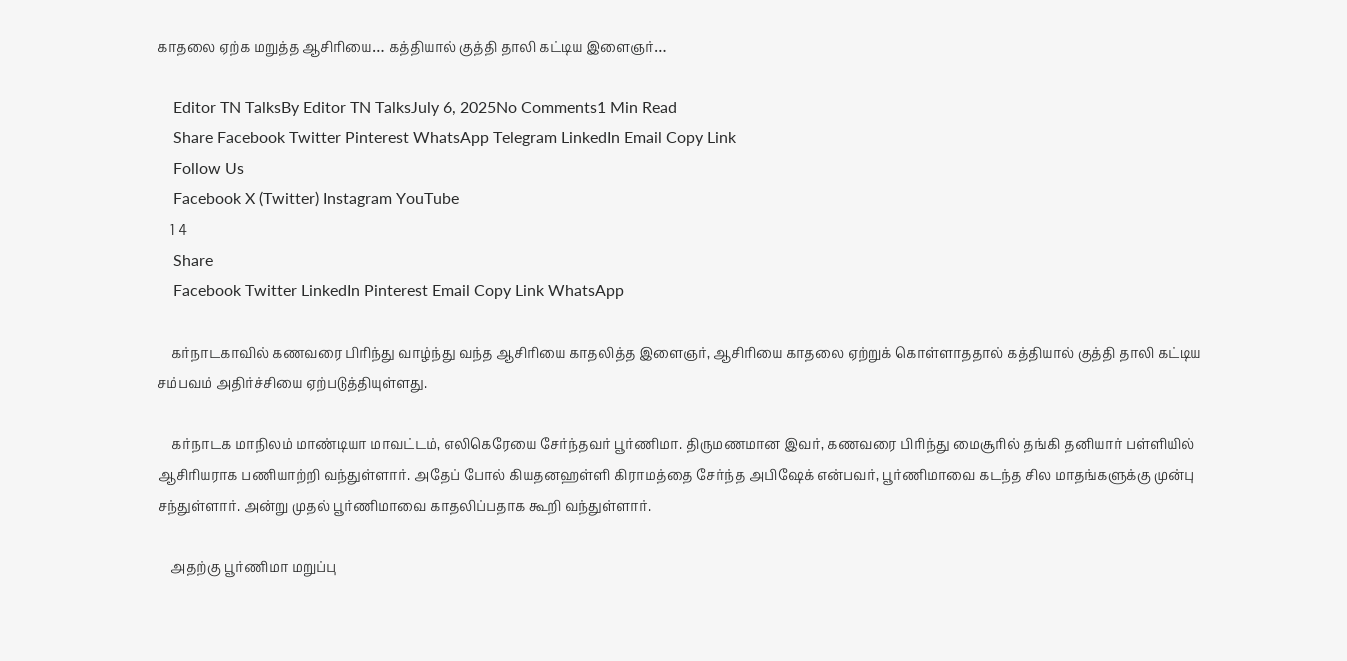காதலை ஏற்க மறுத்த ஆசிரியை… கத்தியால் குத்தி தாலி கட்டிய இளைஞர்…

    Editor TN TalksBy Editor TN TalksJuly 6, 2025No Comments1 Min Read
    Share Facebook Twitter Pinterest WhatsApp Telegram LinkedIn Email Copy Link
    Follow Us
    Facebook X (Twitter) Instagram YouTube
    1 4
    Share
    Facebook Twitter LinkedIn Pinterest Email Copy Link WhatsApp

    கர்நாடகாவில் கணவரை பிரிந்து வாழ்ந்து வந்த ஆசிரியை காதலித்த இளைஞர், ஆசிரியை காதலை ஏற்றுக் கொள்ளாததால் கத்தியால் குத்தி தாலி கட்டிய சம்பவம் அதிர்ச்சியை ஏற்படுத்தியுள்ளது.

    கர்நாடக மாநிலம் மாண்டியா மாவட்டம், எலிகெரேயை சேர்ந்தவர் பூர்ணிமா. திருமணமான இவர், கணவரை பிரிந்து மைசூரில் தங்கி தனியார் பள்ளியில் ஆசிரியராக பணியாற்றி வந்துள்ளார். அதேப் போல் கியதனஹள்ளி கிராமத்தை சேர்ந்த அபிஷேக் என்பவர், பூர்ணிமாவை கடந்த சில மாதங்களுக்கு முன்பு சந்துள்ளார். அன்று முதல் பூர்ணிமாவை காதலிப்பதாக கூறி வந்துள்ளார்.

    அதற்கு பூர்ணிமா மறுப்பு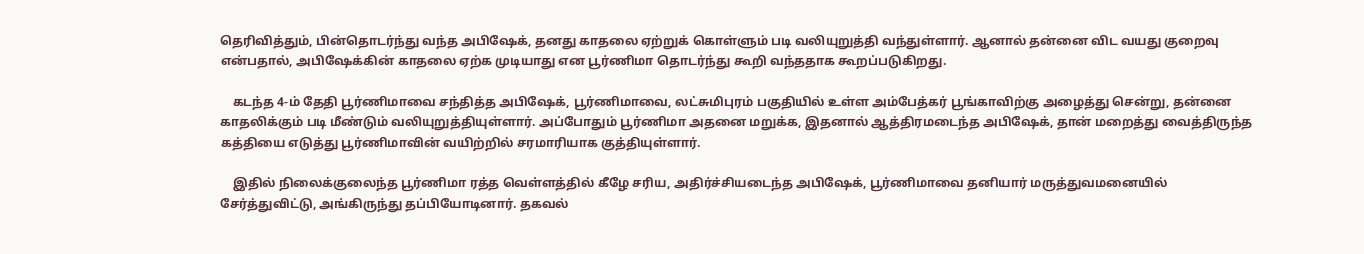தெரிவித்தும், பின்தொடர்ந்து வந்த அபிஷேக், தனது காதலை ஏற்றுக் கொள்ளும் படி வலியுறுத்தி வந்துள்ளார். ஆனால் தன்னை விட வயது குறைவு என்பதால், அபிஷேக்கின் காதலை ஏற்க முடியாது என பூர்ணிமா தொடர்ந்து கூறி வந்ததாக கூறப்படுகிறது.

    கடந்த 4-ம் தேதி பூர்ணிமாவை சந்தித்த அபிஷேக், பூர்ணிமாவை, லட்சுமிபுரம் பகுதியில் உள்ள அம்பேத்கர் பூங்காவிற்கு அழைத்து சென்று, தன்னை காதலிக்கும் படி மீண்டும் வலியுறுத்தியுள்ளார். அப்போதும் பூர்ணிமா அதனை மறுக்க, இதனால் ஆத்திரமடைந்த அபிஷேக், தான் மறைத்து வைத்திருந்த கத்தியை எடுத்து பூர்ணிமாவின் வயிற்றில் சரமாரியாக குத்தியுள்ளார்.

    இதில் நிலைக்குலைந்த பூர்ணிமா ரத்த வெள்ளத்தில் கீழே சரிய, அதிர்ச்சியடைந்த அபிஷேக், பூர்ணிமாவை தனியார் மருத்துவமனையில் சேர்த்துவிட்டு, அங்கிருந்து தப்பியோடினார். தகவல்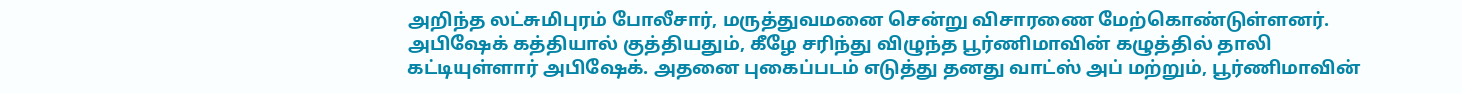அறிந்த லட்சுமிபுரம் போலீசார், மருத்துவமனை சென்று விசாரணை மேற்கொண்டுள்ளனர். அபிஷேக் கத்தியால் குத்தியதும், கீழே சரிந்து விழுந்த பூர்ணிமாவின் கழுத்தில் தாலி கட்டியுள்ளார் அபிஷேக். அதனை புகைப்படம் எடுத்து தனது வாட்ஸ் அப் மற்றும், பூர்ணிமாவின்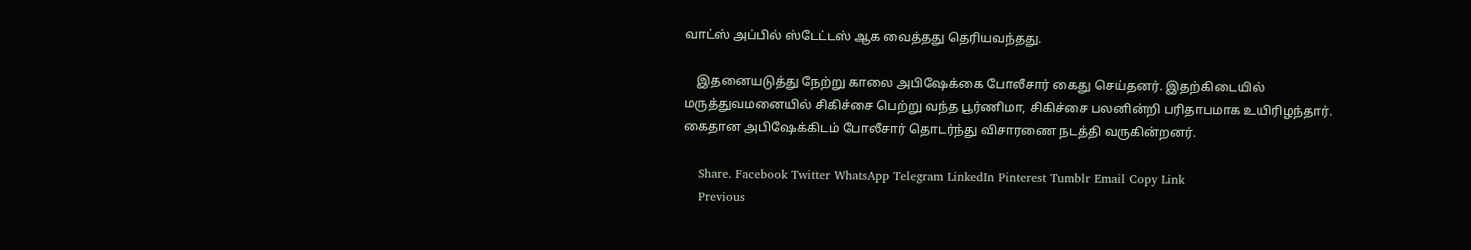வாட்ஸ் அப்பில் ஸ்டேட்டஸ் ஆக வைத்தது தெரியவந்தது.

    இதனையடுத்து நேற்று காலை அபிஷேக்கை போலீசார் கைது செய்தனர். இதற்கிடையில் மருத்துவமனையில் சிகிச்சை பெற்று வந்த பூர்ணிமா, சிகிச்சை பலனின்றி பரிதாபமாக உயிரிழந்தார். கைதான அபிஷேக்கிடம் போலீசார் தொடர்ந்து விசாரணை நடத்தி வருகின்றனர்.

    Share. Facebook Twitter WhatsApp Telegram LinkedIn Pinterest Tumblr Email Copy Link
    Previous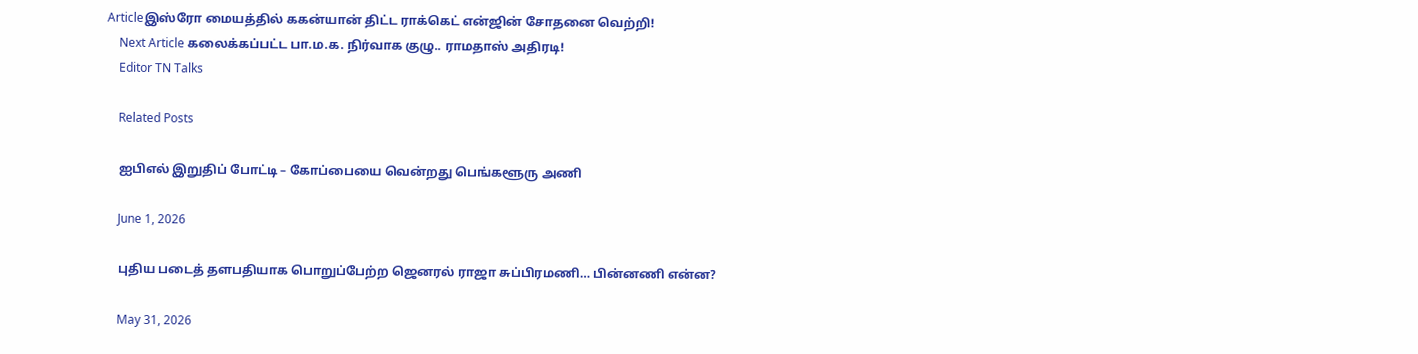Articleஇஸ்ரோ மையத்தில் ககன்யான் திட்ட ராக்கெட் என்ஜின் சோதனை வெற்றி!
    Next Article கலைக்கப்பட்ட பா.ம.க. நிர்வாக குழு.. ராமதாஸ் அதிரடி!
    Editor TN Talks

    Related Posts

    ஐபிஎல் இறுதிப் போட்டி – கோப்பையை வென்றது பெங்களூரு அணி

    June 1, 2026

    புதிய படைத் தளபதியாக பொறுப்பேற்ற ஜெனரல் ராஜா சுப்பிரமணி… பின்னணி என்ன?

    May 31, 2026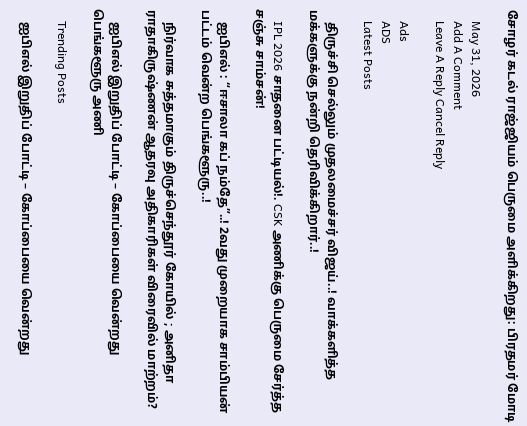சோழர் கடல் ராஜ்ஜியம் பெருமை அளிக்கிறது: பிரதமர் மோடி

    May 31, 2026
    Add A Comment
    Leave A Reply Cancel Reply

    Ads
    ADS
    Latest Posts

    திருச்சி செல்லும் முதலமைச்சர் விஜய்..! வாக்களித்த மக்களுக்கு நன்றி தெரிவிக்கிறார்..!

    IPL 2026 சாதனை பட்டியல்!. CSK அணிக்கு பெருமை சேர்த்த சஞ்சு சாம்சன்!

    ஐபிஎல் : “ஈசாலா கப் நம்தே”..! 2வது முறையாக சாம்பியன் பட்டம் வென்ற பெங்களூரு..!

    நிர்வாக சுத்தமாகும் திருச்செந்தூர் கோயில் ; அனிதா ராதாகிருஷ்ணன் ஆதரவு அதிகாரிகள் விரைவில் மாற்றம்?

    ஐபிஎல் இறுதிப் போட்டி – கோப்பையை வென்றது பெங்களூரு அணி

    Trending Posts

    ஐபிஎல் இறுதிப் போட்டி – கோப்பையை வென்றது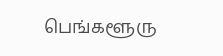பெங்களூரு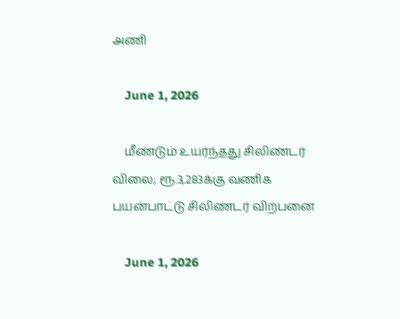அணி

    June 1, 2026

    மீண்டும் உயர்ந்தது சிலிண்டர் விலை; ரூ.3,283க்கு வணிக பயன்பாட்டு சிலிண்டர் விற்பனை

    June 1, 2026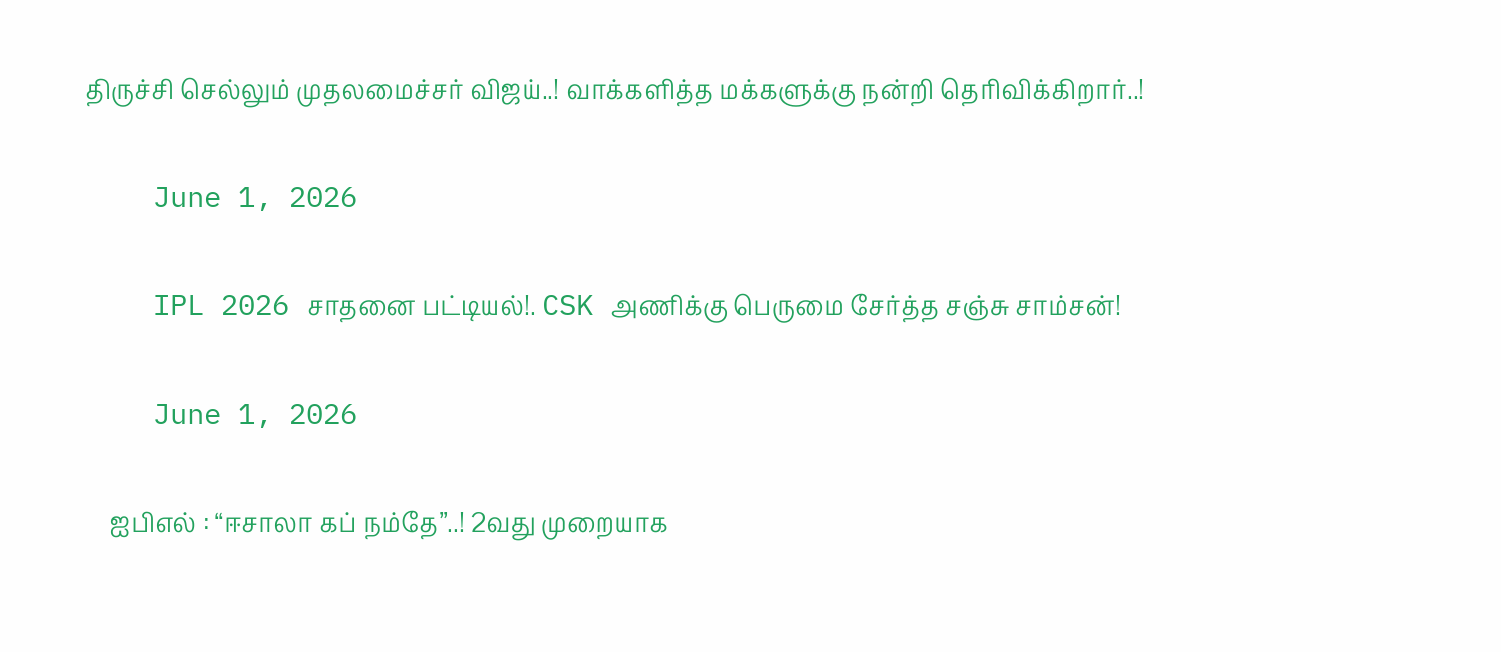திருச்சி செல்லும் முதலமைச்சர் விஜய்..! வாக்களித்த மக்களுக்கு நன்றி தெரிவிக்கிறார்..!

    June 1, 2026

    IPL 2026 சாதனை பட்டியல்!. CSK அணிக்கு பெருமை சேர்த்த சஞ்சு சாம்சன்!

    June 1, 2026

    ஐபிஎல் : “ஈசாலா கப் நம்தே”..! 2வது முறையாக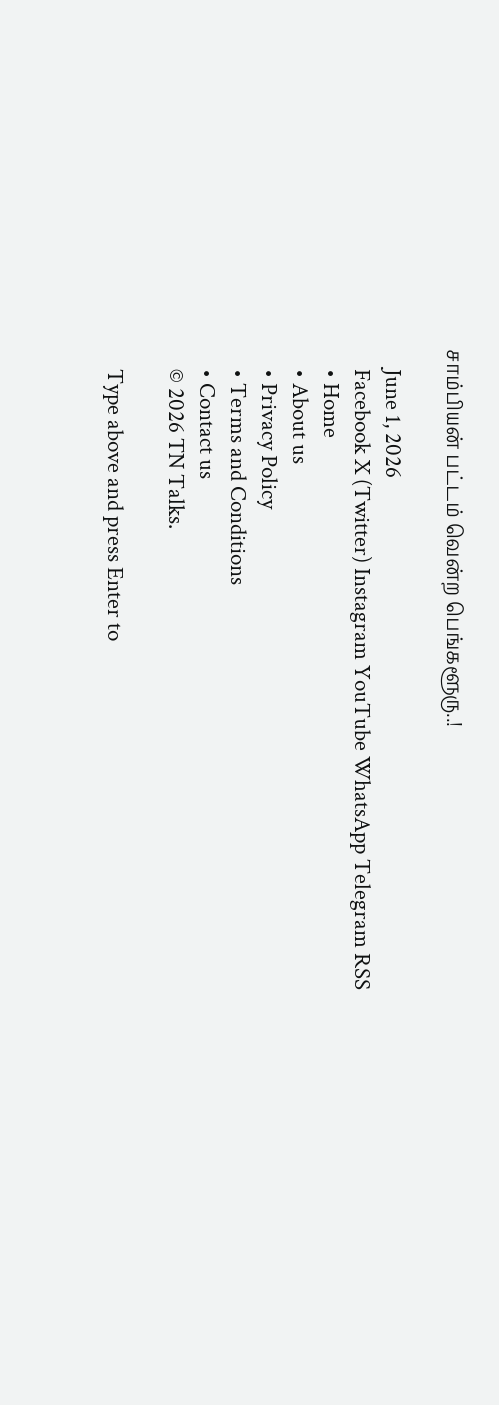சாம்பியன் பட்டம் வென்ற பெங்களூரு..!

    June 1, 2026
    Facebook X (Twitter) Instagram YouTube WhatsApp Telegram RSS
    • Home
    • About us
    • Privacy Policy
    • Terms and Conditions
    • Contact us
    © 2026 TN Talks.

    Type above and press Enter to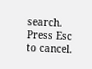search. Press Esc to cancel.